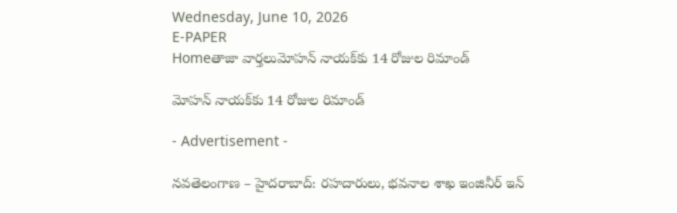Wednesday, June 10, 2026
E-PAPER
Homeతాజా వార్తలుమోహన్‌ నాయక్‌కు 14 రోజుల రిమాండ్‌

మోహన్‌ నాయక్‌కు 14 రోజుల రిమాండ్‌

- Advertisement -

నవతెలంగాణ – హైదరాబాద్: రహదారులు, భవనాల శాఖ ఇంజినీర్‌ ఇన్‌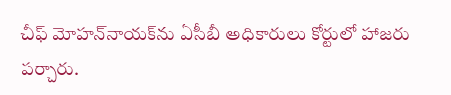చీఫ్‌ మోహన్‌నాయక్‌ను ఏసీబీ అధికారులు కోర్టులో హాజరు పర్చారు.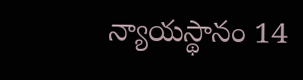న్యాయస్థానం 14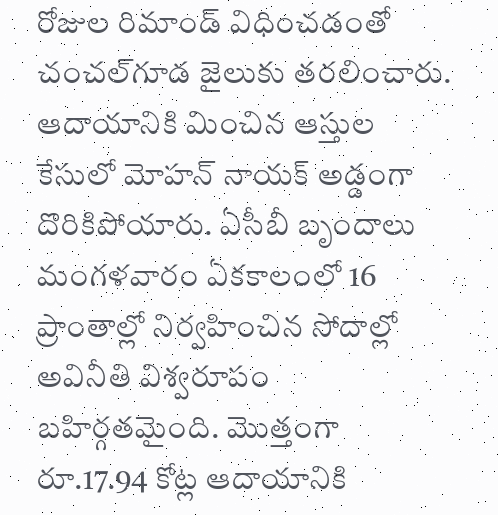రోజుల రిమాండ్‌ విధించడంతో చంచల్‌గూడ జైలుకు తరలించారు. ఆదాయానికి మించిన ఆస్తుల కేసులో మోహన్‌ నాయక్‌ అడ్డంగా దొరికిపోయారు. ఏసీబీ బృందాలు మంగళవారం ఏకకాలంలో 16 ప్రాంతాల్లో నిర్వహించిన సోదాల్లో అవినీతి విశ్వరూపం బహిర్గతమైంది. మొత్తంగా రూ.17.94 కోట్ల ఆదాయానికి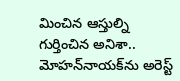మించిన ఆస్తుల్ని గుర్తించిన అనిశా.. మోహన్‌నాయక్‌ను అరెస్ట్‌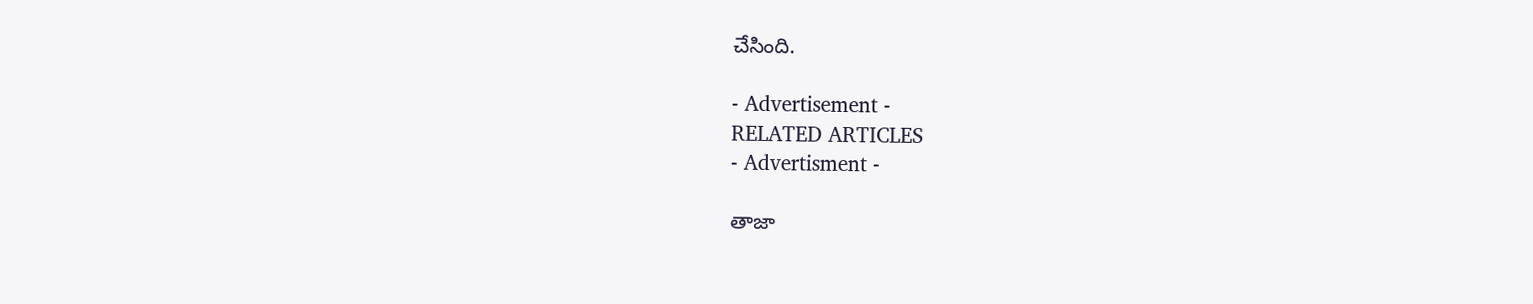చేసింది.

- Advertisement -
RELATED ARTICLES
- Advertisment -

తాజా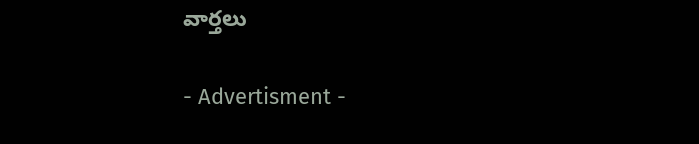వార్తలు

- Advertisment -